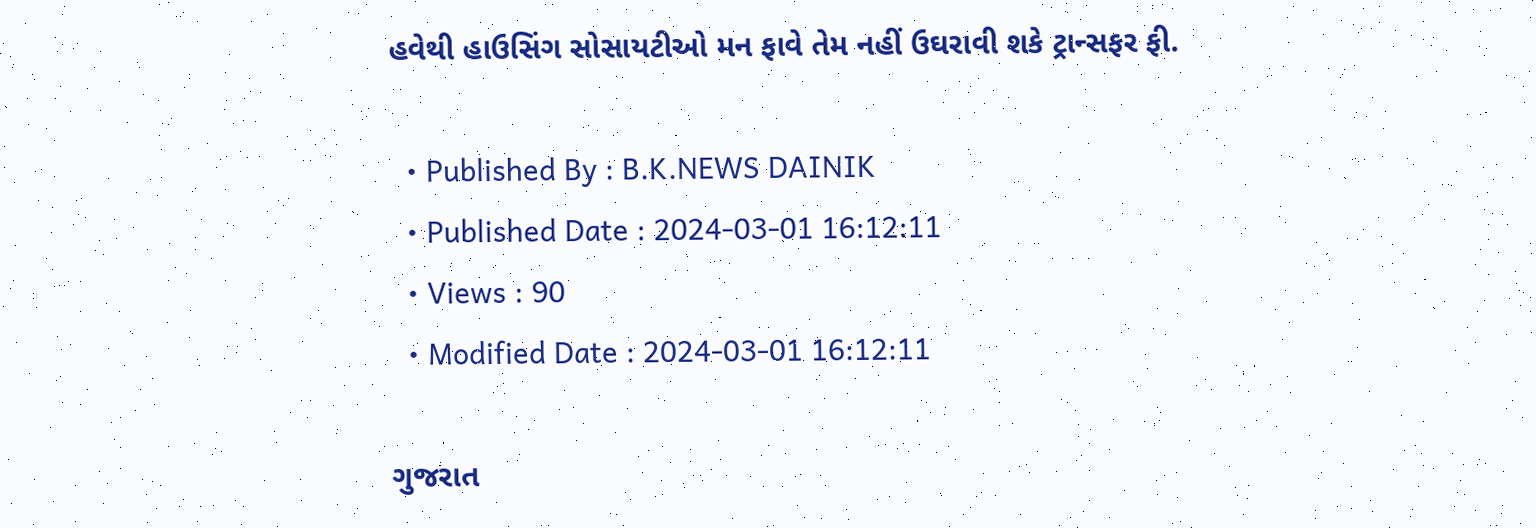હવેથી હાઉસિંગ સોસાયટીઓ મન ફાવે તેમ નહીં ઉઘરાવી શકે ટ્રાન્સફર ફી.

  • Published By : B.K.NEWS DAINIK
  • Published Date : 2024-03-01 16:12:11
  • Views : 90
  • Modified Date : 2024-03-01 16:12:11

ગુજરાત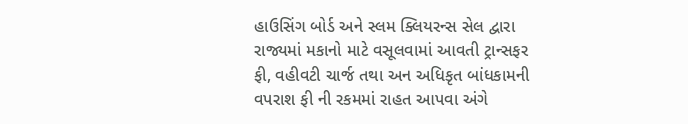હાઉસિંગ બોર્ડ અને સ્લમ ક્લિયરન્સ સેલ દ્વારા રાજ્યમાં મકાનો માટે વસૂલવામાં આવતી ટ્રાન્સફર ફી, વહીવટી ચાર્જ તથા અન અધિકૃત બાંધકામની વપરાશ ફી ની રકમમાં રાહત આપવા અંગે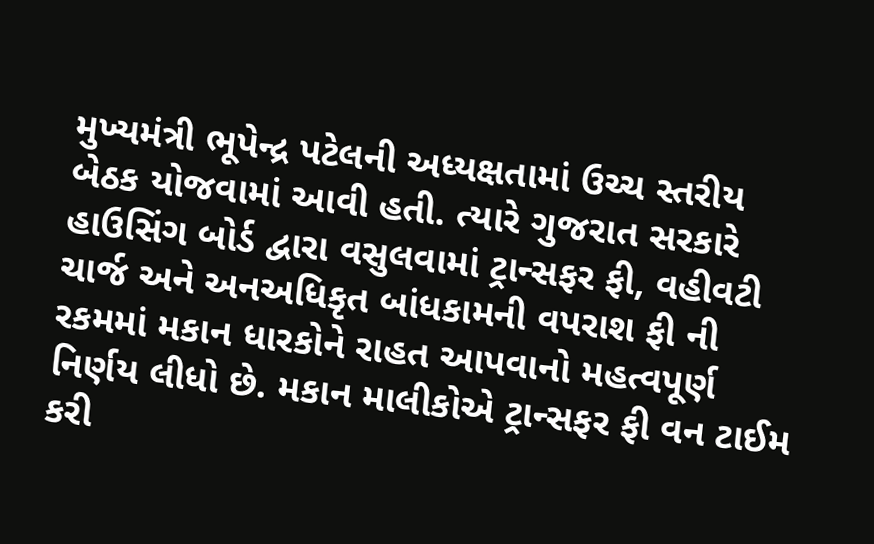મુખ્યમંત્રી ભૂપેન્દ્ર પટેલની અધ્યક્ષતામાં ઉચ્ચ સ્તરીય બેઠક યોજવામાં આવી હતી. ત્યારે ગુજરાત સરકારે હાઉસિંગ બોર્ડ દ્વારા વસુલવામાં ટ્રાન્સફર ફી, વહીવટી ચાર્જ અને અનઅધિકૃત બાંધકામની વપરાશ ફી ની રકમમાં મકાન ધારકોને રાહત આપવાનો મહત્વપૂર્ણ નિર્ણય લીધો છે. મકાન માલીકોએ ટ્રાન્સફર ફી વન ટાઈમ કરી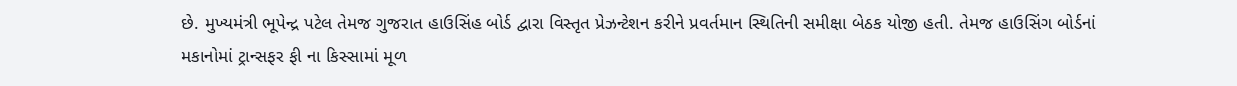છે. મુખ્યમંત્રી ભૂપેન્દ્ર પટેલ તેમજ ગુજરાત હાઉસિંહ બોર્ડ દ્વારા વિસ્તૃત પ્રેઝન્ટેશન કરીને પ્રવર્તમાન સ્થિતિની સમીક્ષા બેઠક યોજી હતી. તેમજ હાઉસિંગ બોર્ડનાં મકાનોમાં ટ્રાન્સફર ફી ના કિસ્સામાં મૂળ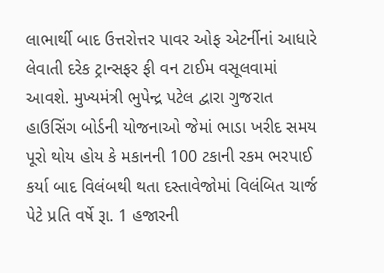લાભાર્થી બાદ ઉત્તરોત્તર પાવર ઓફ એટર્નીનાં આધારે લેવાતી દરેક ટ્રાન્સફર ફી વન ટાઈમ વસૂલવામાં આવશે. મુખ્યમંત્રી ભુપેન્દ્ર પટેલ દ્વારા ગુજરાત હાઉસિંગ બોર્ડની યોજનાઓ જેમાં ભાડા ખરીદ સમય પૂરો થોય હોય કે મકાનની 100 ટકાની રકમ ભરપાઈ કર્યા બાદ વિલંબથી થતા દસ્તાવેજોમાં વિલંબિત ચાર્જ પેટે પ્રતિ વર્ષે રૂા. 1 હજારની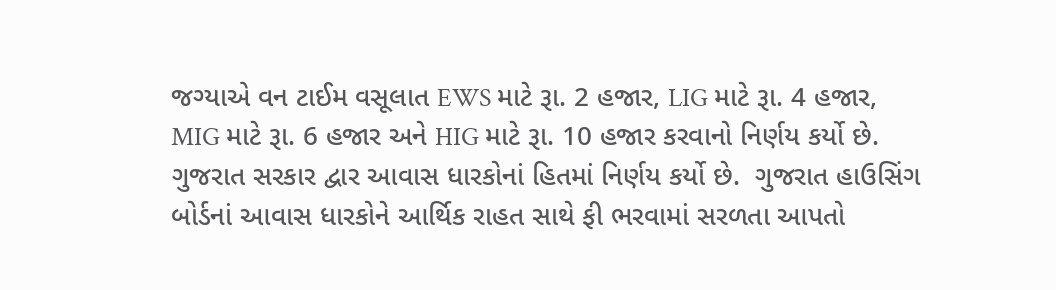જગ્યાએ વન ટાઈમ વસૂલાત EWS માટે રૂા. 2 હજાર, LIG માટે રૂા. 4 હજાર, MIG માટે રૂા. 6 હજાર અને HIG માટે રૂા. 10 હજાર કરવાનો નિર્ણય કર્યો છે. ગુજરાત સરકાર દ્વાર આવાસ ધારકોનાં હિતમાં નિર્ણય કર્યો છે.  ગુજરાત હાઉસિંગ બોર્ડનાં આવાસ ધારકોને આર્થિક રાહત સાથે ફી ભરવામાં સરળતા આપતો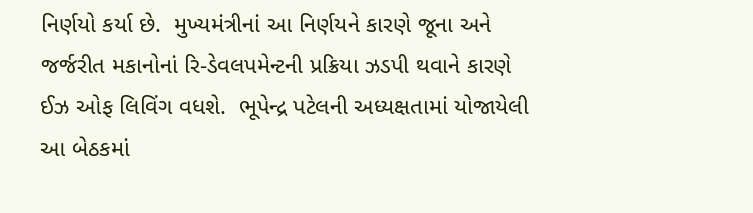નિર્ણયો કર્યા છે.  મુખ્યમંત્રીનાં આ નિર્ણયને કારણે જૂના અને જર્જરીત મકાનોનાં રિ-ડેવલપમેન્ટની પ્રક્રિયા ઝડપી થવાને કારણે ઈઝ ઓફ લિવિંગ વધશે.  ભૂપેન્દ્ર પટેલની અધ્યક્ષતામાં યોજાયેલી આ બેઠકમાં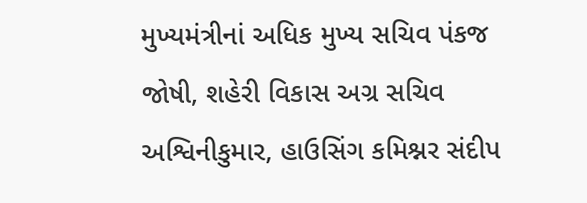મુખ્યમંત્રીનાં અધિક મુખ્ય સચિવ પંકજ જોષી, શહેરી વિકાસ અગ્ર સચિવ અશ્વિનીકુમાર, હાઉસિંગ કમિશ્નર સંદીપ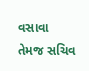વસાવા તેમજ સચિવ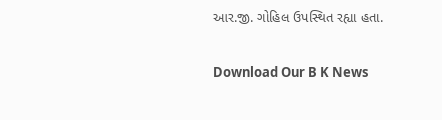આર.જી. ગોહિલ ઉપસ્થિત રહ્યા હતા.

Download Our B K News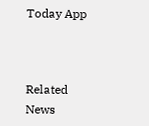Today App



Related News